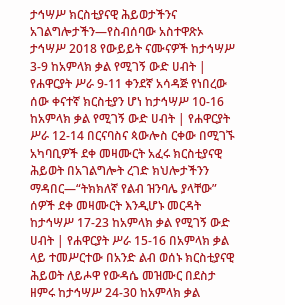ታኅሣሥ ክርስቲያናዊ ሕይወታችንና አገልግሎታችን—የስብሰባው አስተዋጽኦ ታኅሣሥ 2018 የውይይት ናሙናዎች ከታኅሣሥ 3-9 ከአምላክ ቃል የሚገኝ ውድ ሀብት | የሐዋርያት ሥራ 9-11 ቀንደኛ አሳዳጅ የነበረው ሰው ቀናተኛ ክርስቲያን ሆነ ከታኅሣሥ 10-16 ከአምላክ ቃል የሚገኝ ውድ ሀብት | የሐዋርያት ሥራ 12-14 በርናባስና ጳውሎስ ርቀው በሚገኙ አካባቢዎች ደቀ መዛሙርት አፈሩ ክርስቲያናዊ ሕይወት በአገልግሎት ረገድ ክህሎታችንን ማዳበር—“ትክክለኛ የልብ ዝንባሌ ያላቸው” ሰዎች ደቀ መዛሙርት እንዲሆኑ መርዳት ከታኅሣሥ 17-23 ከአምላክ ቃል የሚገኝ ውድ ሀብት | የሐዋርያት ሥራ 15-16 በአምላክ ቃል ላይ ተመሥርተው በአንድ ልብ ወሰኑ ክርስቲያናዊ ሕይወት ለይሖዋ የውዳሴ መዝሙር በደስታ ዘምሩ ከታኅሣሥ 24-30 ከአምላክ ቃል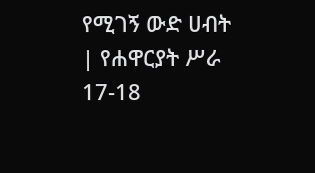የሚገኝ ውድ ሀብት | የሐዋርያት ሥራ 17-18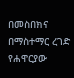በመስበክና በማስተማር ረገድ የሐዋርያው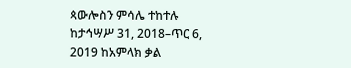ጳውሎስን ምሳሌ ተከተሉ ከታኅሣሥ 31, 2018–ጥር 6, 2019 ከአምላክ ቃል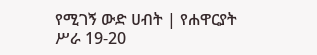የሚገኝ ውድ ሀብት | የሐዋርያት ሥራ 19-20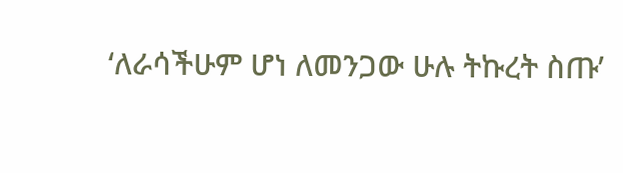‘ለራሳችሁም ሆነ ለመንጋው ሁሉ ትኩረት ስጡ’